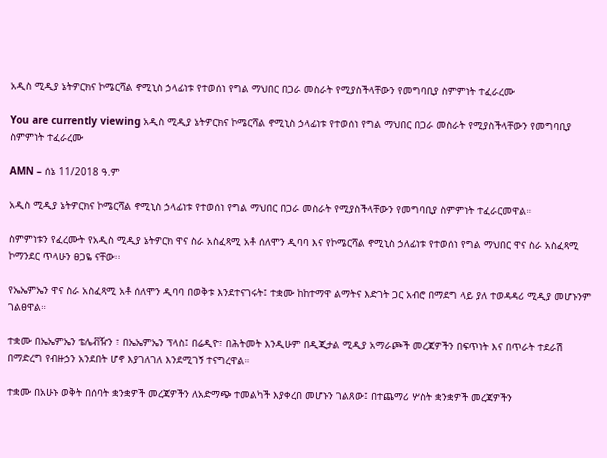አዲስ ሚዲያ ኔትዎርክና ኮሜርሻል ኖሚኒስ ኃላፊነቱ የተወሰነ የግል ማህበር በጋራ መስራት የሚያስችላቸውን የመግባቢያ ስምምነት ተፈራረሙ

You are currently viewing አዲስ ሚዲያ ኔትዎርክና ኮሜርሻል ኖሚኒስ ኃላፊነቱ የተወሰነ የግል ማህበር በጋራ መስራት የሚያስችላቸውን የመግባቢያ ስምምነት ተፈራረሙ

AMN – ሰኔ 11/2018 ዓ.ም

አዲስ ሚዲያ ኔትዎርክና ኮሜርሻል ኖሚኒስ ኃላፊነቱ የተወሰነ የግል ማህበር በጋራ መስራት የሚያስችላቸውን የመግባቢያ ስምምነት ተፈራርመዋል።

ስምምነቱን የፈረሙት የአዲስ ሚዲያ ኔትዎርክ ዋና ስራ አስፈጻሚ አቶ ሰለሞን ዲባባ እና የኮሜርሻል ኖሚኒስ ኃለፊነቱ የተወሰነ የግል ማህበር ዋና ስራ አስፈጻሚ ኮማንደር ጥላሁን ፀጋዬ ናቸው፡፡

የኤኤምኤን ዋና ስራ አስፈጻሚ አቶ ሰለሞን ዲባባ በወቅቱ እንደተናገሩት፤ ተቋሙ ከከተማዋ ልማትና እድገት ጋር አብሮ በማደግ ላይ ያለ ተወዳዳሪ ሚዲያ መሆኑንም ገልፀዋል።

ተቋሙ በኤኤምኤን ቴሌቭዥን ፣ በኤኤምኤን ፕላስ፤ በሬዲዮ፣ በሕትመት እንዲሁም በዲጂታል ሚዲያ አማራጮች መረጃዎችን በፍጥነት እና በጥራት ተደራሽ በማድረግ የብዙኃን አንደበት ሆኖ እያገለገለ እንደሚገኝ ተናግረዋል።

ተቋሙ በአሁኑ ወቅት በሰባት ቋንቋዎች መረጃዎችን ለአድማጭ ተመልካች እያቀረበ መሆኑን ገልጸው፤ በተጨማሪ ሦስት ቋንቋዎች መረጃዎችን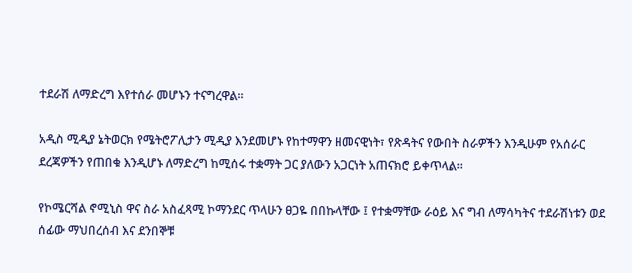ተደራሽ ለማድረግ እየተሰራ መሆኑን ተናግረዋል።

አዲስ ሚዲያ ኔትወርክ የሜትሮፖሊታን ሚዲያ እንደመሆኑ የከተማዋን ዘመናዊነት፣ የጽዳትና የውበት ስራዎችን እንዲሁም የአሰራር ደረጃዎችን የጠበቁ እንዲሆኑ ለማድረግ ከሚሰሩ ተቋማት ጋር ያለውን አጋርነት አጠናክሮ ይቀጥላል፡፡

የኮሜርሻል ኖሚኒስ ዋና ስራ አስፈጻሚ ኮማንደር ጥላሁን ፀጋዬ በበኩላቸው ፤ የተቋማቸው ራዕይ እና ግብ ለማሳካትና ተደራሽነቱን ወደ ሰፊው ማህበረሰብ እና ደንበኞቹ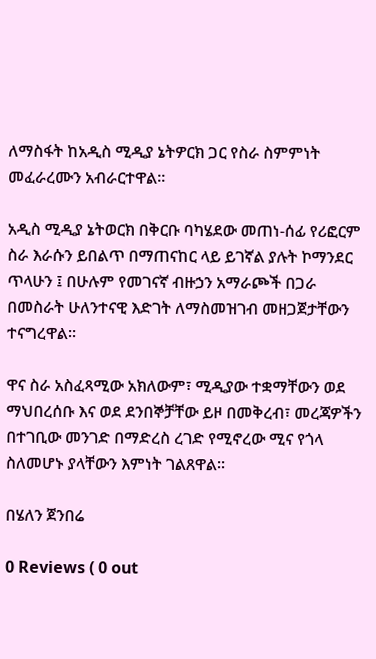ለማስፋት ከአዲስ ሚዲያ ኔትዎርክ ጋር የስራ ስምምነት መፈራረሙን አብራርተዋል፡፡

አዲስ ሚዲያ ኔትወርክ በቅርቡ ባካሄደው መጠነ-ሰፊ የሪፎርም ስራ እራሱን ይበልጥ በማጠናከር ላይ ይገኛል ያሉት ኮማንደር ጥላሁን ፤ በሁሉም የመገናኛ ብዙኃን አማራጮች በጋራ በመስራት ሁለንተናዊ እድገት ለማስመዝገብ መዘጋጀታቸውን ተናግረዋል።

ዋና ስራ አስፈጻሚው አክለውም፣ ሚዲያው ተቋማቸውን ወደ ማህበረሰቡ እና ወደ ደንበኞቻቸው ይዞ በመቅረብ፣ መረጃዎችን በተገቢው መንገድ በማድረስ ረገድ የሚኖረው ሚና የጎላ ስለመሆኑ ያላቸውን እምነት ገልጸዋል።

በሄለን ጀንበሬ

0 Reviews ( 0 out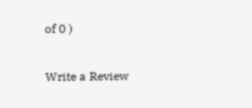of 0 )

Write a Review